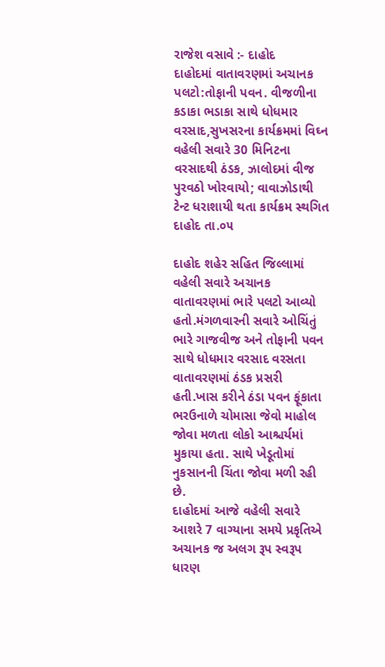રાજેશ વસાવે :- દાહોદ
દાહોદમાં વાતાવરણમાં અચાનક પલટો:તોફાની પવન. વીજળીના કડાકા ભડાકા સાથે ધોધમાર વરસાદ,સુખસરના કાર્યક્રમમાં વિઘ્ન
વહેલી સવારે 30 મિનિટના વરસાદથી ઠંડક, ઝાલોદમાં વીજ પુરવઠો ખોરવાયો; વાવાઝોડાથી ટેન્ટ ધરાશાયી થતા કાર્યક્રમ સ્થગિત
દાહોદ તા.૦૫

દાહોદ શહેર સહિત જિલ્લામાં વહેલી સવારે અચાનક વાતાવરણમાં ભારે પલટો આવ્યો હતો.મંગળવારની સવારે ઓચિંતું ભારે ગાજવીજ અને તોફાની પવન સાથે ધોધમાર વરસાદ વરસતા વાતાવરણમાં ઠંડક પ્રસરી હતી.ખાસ કરીને ઠંડા પવન ફૂંકાતા ભરઉનાળે ચોમાસા જેવો માહોલ જોવા મળતા લોકો આશ્ચર્યમાં મુકાયા હતા. સાથે ખેડૂતોમાં નુકસાનની ચિંતા જોવા મળી રહી છે.
દાહોદમાં આજે વહેલી સવારે આશરે 7 વાગ્યાના સમયે પ્રકૃતિએ અચાનક જ અલગ રૂપ સ્વરૂપ ધારણ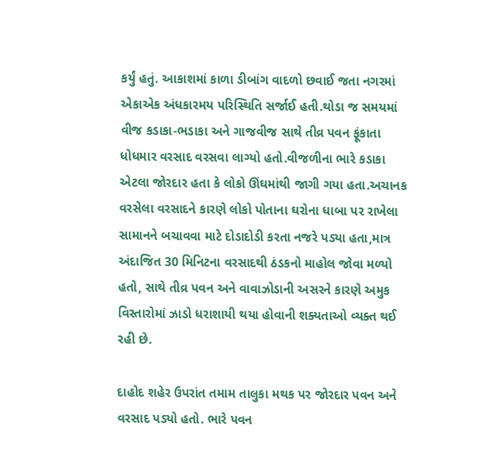કર્યું હતું. આકાશમાં કાળા ડીબાંગ વાદળો છવાઈ જતા નગરમાં એકાએક અંધકારમય પરિસ્થિતિ સર્જાઈ હતી.થોડા જ સમયમાં વીજ કડાકા-ભડાકા અને ગાજવીજ સાથે તીવ્ર પવન ફૂંકાતા ધોધમાર વરસાદ વરસવા લાગ્યો હતો.વીજળીના ભારે કડાકા એટલા જોરદાર હતા કે લોકો ઊંઘમાંથી જાગી ગયા હતા.અચાનક વરસેલા વરસાદને કારણે લોકો પોતાના ઘરોના ધાબા પર રાખેલા સામાનને બચાવવા માટે દોડાદોડી કરતા નજરે પડ્યા હતા,માત્ર અંદાજિત 30 મિનિટના વરસાદથી ઠંડકનો માહોલ જોવા મળ્યો હતો, સાથે તીવ્ર પવન અને વાવાઝોડાની અસરને કારણે અમુક વિસ્તારોમાં ઝાડો ધરાશાયી થયા હોવાની શક્યતાઓ વ્યક્ત થઈ રહી છે.

દાહોદ શહેર ઉપરાંત તમામ તાલુકા મથક પર જોરદાર પવન અને વરસાદ પડ્યો હતો. ભારે પવન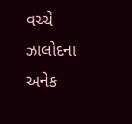વચ્ચે ઝાલોદના અનેક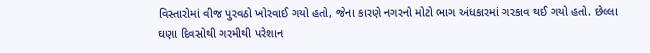વિસ્તારોમાં વીજ પુરવઠો ખોરવાઈ ગયો હતો, જેના કારણે નગરનો મોટો ભાગ અંધકારમાં ગરકાવ થઈ ગયો હતો. છેલ્લા ઘણા દિવસોથી ગરમીથી પરેશાન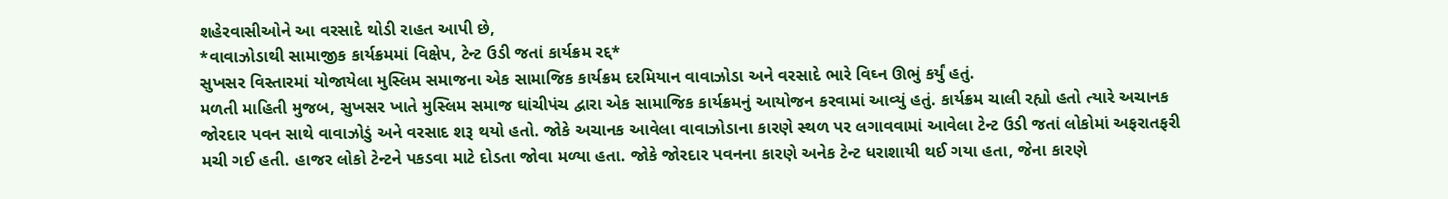શહેરવાસીઓને આ વરસાદે થોડી રાહત આપી છે,
*વાવાઝોડાથી સામાજીક કાર્યક્રમમાં વિક્ષેપ, ટેન્ટ ઉડી જતાં કાર્યક્રમ રદ્દ*
સુખસર વિસ્તારમાં યોજાયેલા મુસ્લિમ સમાજના એક સામાજિક કાર્યક્રમ દરમિયાન વાવાઝોડા અને વરસાદે ભારે વિઘ્ન ઊભું કર્યું હતું.
મળતી માહિતી મુજબ, સુખસર ખાતે મુસ્લિમ સમાજ ઘાંચીપંચ દ્વારા એક સામાજિક કાર્યક્રમનું આયોજન કરવામાં આવ્યું હતું. કાર્યક્રમ ચાલી રહ્યો હતો ત્યારે અચાનક જોરદાર પવન સાથે વાવાઝોડું અને વરસાદ શરૂ થયો હતો. જોકે અચાનક આવેલા વાવાઝોડાના કારણે સ્થળ પર લગાવવામાં આવેલા ટેન્ટ ઉડી જતાં લોકોમાં અફરાતફરી મચી ગઈ હતી. હાજર લોકો ટેન્ટને પકડવા માટે દોડતા જોવા મળ્યા હતા. જોકે જોરદાર પવનના કારણે અનેક ટેન્ટ ધરાશાયી થઈ ગયા હતા, જેના કારણે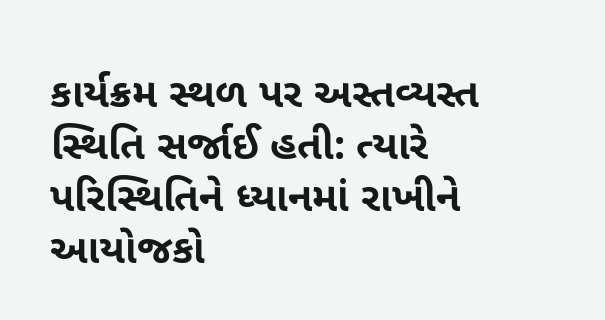કાર્યક્રમ સ્થળ પર અસ્તવ્યસ્ત સ્થિતિ સર્જાઈ હતી: ત્યારે પરિસ્થિતિને ધ્યાનમાં રાખીને આયોજકો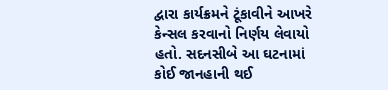દ્વારા કાર્યક્રમને ટૂંકાવીને આખરે કેન્સલ કરવાનો નિર્ણય લેવાયો હતો. સદનસીબે આ ઘટનામાં કોઈ જાનહાની થઈ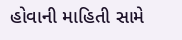હોવાની માહિતી સામે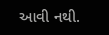આવી નથી.